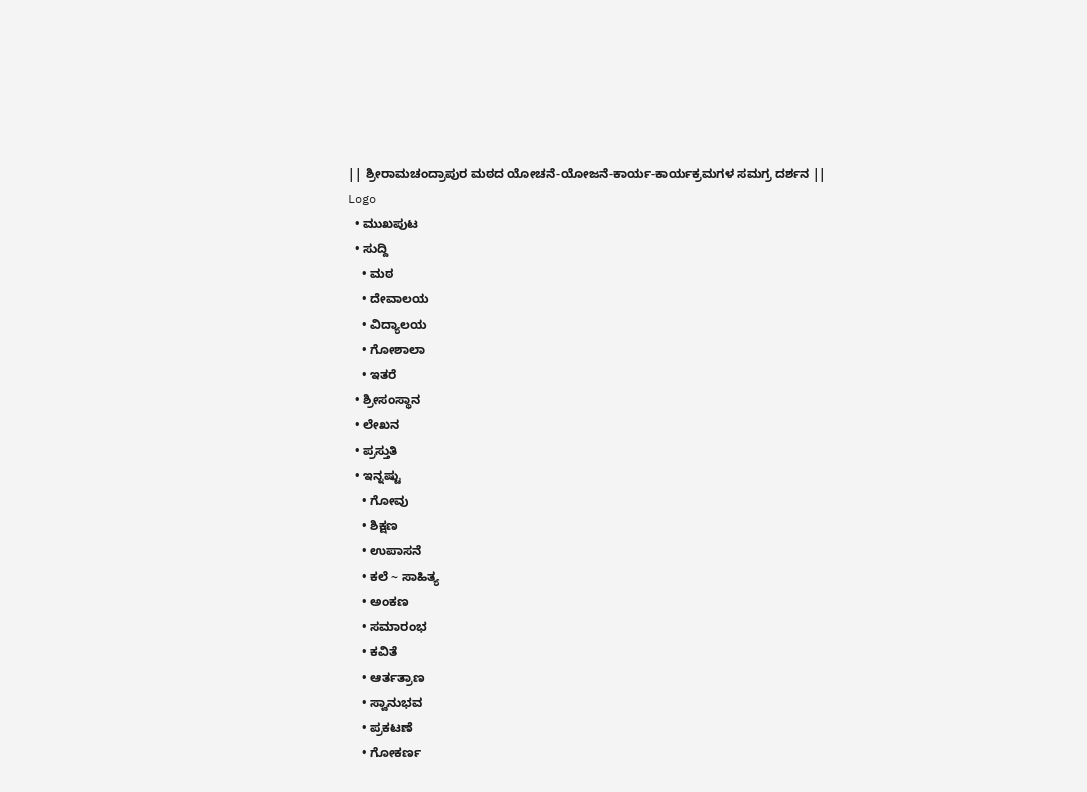|| ಶ್ರೀರಾಮಚಂದ್ರಾಪುರ ಮಠದ ಯೋಚನೆ-ಯೋಜನೆ-ಕಾರ್ಯ-ಕಾರ್ಯಕ್ರಮಗಳ ಸಮಗ್ರ ದರ್ಶನ ||
Logo
  • ಮುಖಪುಟ
  • ಸುದ್ದಿ
    • ಮಠ
    • ದೇವಾಲಯ
    • ವಿದ್ಯಾಲಯ
    • ಗೋಶಾಲಾ
    • ಇತರೆ
  • ಶ್ರೀಸಂಸ್ಥಾನ
  • ಲೇಖನ
  • ಪ್ರಸ್ತುತಿ
  • ಇನ್ನಷ್ಟು
    • ಗೋವು
    • ಶಿಕ್ಷಣ
    • ಉಪಾಸನೆ
    • ಕಲೆ ~ ಸಾಹಿತ್ಯ
    • ಅಂಕಣ
    • ಸಮಾರಂಭ
    • ಕವಿತೆ
    • ಆರ್ತತ್ರಾಣ
    • ಸ್ವಾನುಭವ
    • ಪ್ರಕಟಣೆ
    • ಗೋಕರ್ಣ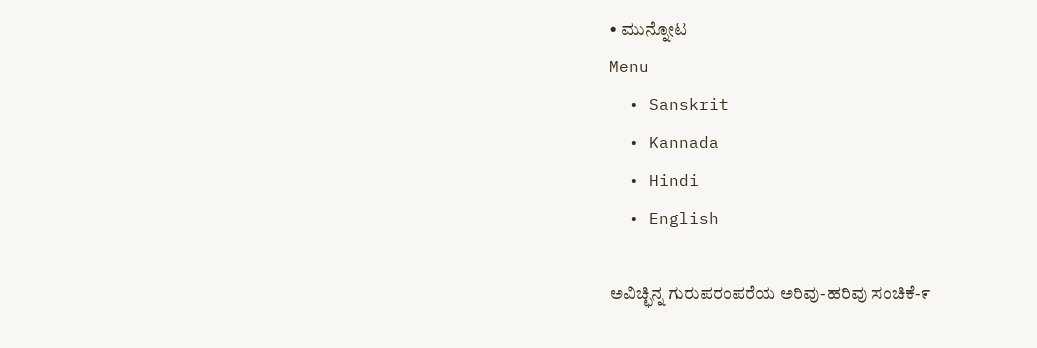• ಮುನ್ನೋಟ
Menu
  • Sanskrit
  • Kannada
  • Hindi
  • English

ಅವಿಚ್ಛಿನ್ನ ಗುರುಪರಂಪರೆಯ ಅರಿವು-ಹರಿವು ಸಂಚಿಕೆ-೯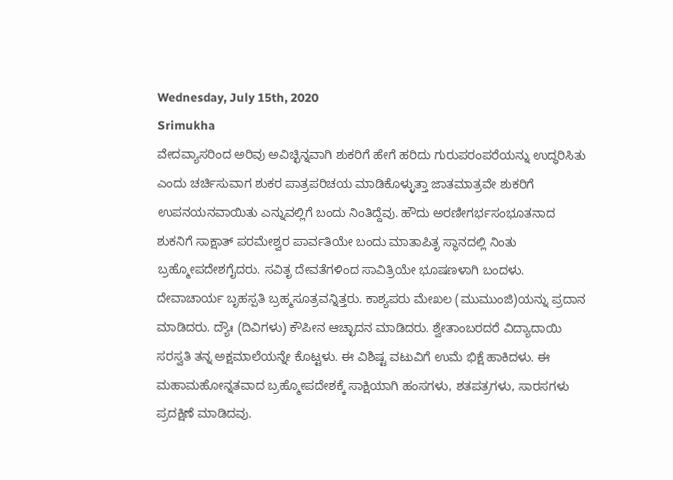Wednesday, July 15th, 2020
Srimukha
ವೇದವ್ಯಾಸರಿಂದ ಅರಿವು ಅವಿಚ್ಛಿನ್ನವಾಗಿ ಶುಕರಿಗೆ ಹೇಗೆ ಹರಿದು ಗುರುಪರಂಪರೆಯನ್ನು ಉದ್ಧರಿಸಿತು ಎಂದು ಚರ್ಚಿಸುವಾಗ ಶುಕರ ಪಾತ್ರಪರಿಚಯ ಮಾಡಿಕೊಳ್ಳುತ್ತಾ ಜಾತಮಾತ್ರವೇ ಶುಕರಿಗೆ ಉಪನಯನವಾಯಿತು ಎನ್ನುವಲ್ಲಿಗೆ ಬಂದು ನಿಂತಿದ್ದೆವು. ಹೌದು ಅರಣೀಗರ್ಭಸಂಭೂತನಾದ ಶುಕನಿಗೆ ಸಾಕ್ಷಾತ್ ಪರಮೇಶ್ವರ ಪಾರ್ವತಿಯೇ ಬಂದು ಮಾತಾಪಿತೃ ಸ್ಥಾನದಲ್ಲಿ ನಿಂತು ಬ್ರಹ್ಮೋಪದೇಶಗೈದರು. ಸವಿತೃ ದೇವತೆಗಳಿಂದ ಸಾವಿತ್ರಿಯೇ ಭೂಷಣಳಾಗಿ ಬಂದಳು. ದೇವಾಚಾರ್ಯ ಬೃಹಸ್ಪತಿ ಬ್ರಹ್ಮಸೂತ್ರವನ್ನಿತ್ತರು. ಕಾಶ್ಯಪರು ಮೇಖಲ (ಮುಮುಂಜಿ)ಯನ್ನು ಪ್ರದಾನ ಮಾಡಿದರು. ದ್ಯೌಃ (ದಿವಿಗಳು) ಕೌಪೀನ ಆಚ್ಛಾದನ ಮಾಡಿದರು. ಶ್ವೇತಾಂಬರದರೆ ವಿದ್ಯಾದಾಯಿ ಸರಸ್ವತಿ ತನ್ನ ಅಕ್ಷಮಾಲೆಯನ್ನೇ ಕೊಟ್ಟಳು. ಈ ವಿಶಿಷ್ಟ ವಟುವಿಗೆ ಉಮೆ ಭಿಕ್ಷೆ ಹಾಕಿದಳು. ಈ ಮಹಾಮಹೋನ್ನತವಾದ ಬ್ರಹ್ಮೋಪದೇಶಕ್ಕೆ ಸಾಕ್ಷಿಯಾಗಿ ಹಂಸಗಳು, ಶತಪತ್ರಗಳು, ಸಾರಸಗಳು ಪ್ರದಕ್ಷಿಣೆ ಮಾಡಿದವು.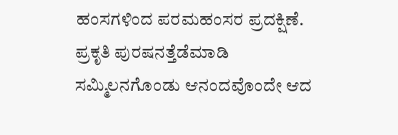ಹಂಸಗಳಿಂದ ಪರಮಹಂಸರ ಪ್ರದಕ್ಷಿಣೆ. ಪ್ರಕೃತಿ ಪುರಷನತ್ತೆಡೆಮಾಡಿ ಸಮ್ಮಿಲನಗೊಂಡು ಆನಂದವೊಂದೇ ಆದ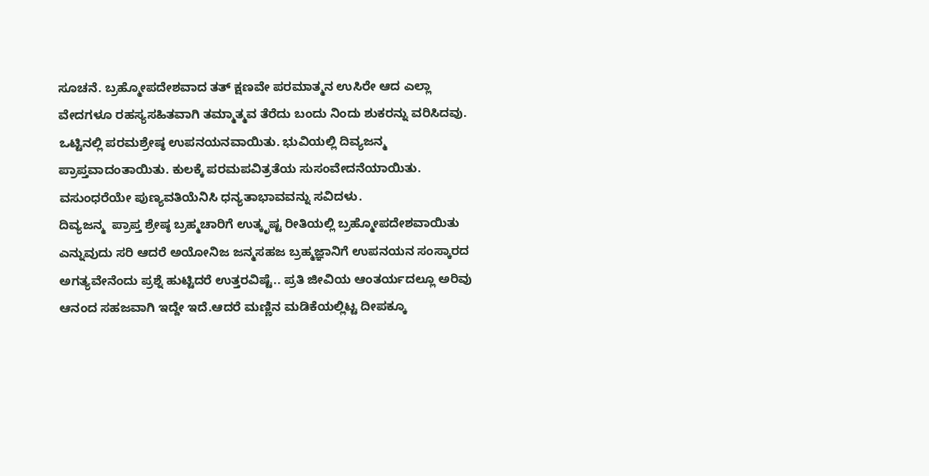ಸೂಚನೆ. ಬ್ರಹ್ಮೋಪದೇಶವಾದ ತತ್ ಕ್ಷಣವೇ ಪರಮಾತ್ಮನ ಉಸಿರೇ ಆದ ಎಲ್ಲಾ ವೇದಗಳೂ ರಹಸ್ಯಸಹಿತವಾಗಿ ತಮ್ಮಾತ್ಮವ ತೆರೆದು ಬಂದು ನಿಂದು ಶುಕರನ್ನು ವರಿಸಿದವು. ಒಟ್ಟಿನಲ್ಲಿ ಪರಮಶ್ರೇಷ್ಠ ಉಪನಯನವಾಯಿತು. ಭುವಿಯಲ್ಲಿ ದಿವ್ಯಜನ್ಮ ಪ್ರಾಪ್ತವಾದಂತಾಯಿತು. ಕುಲಕ್ಕೆ ಪರಮಪವಿತ್ರತೆಯ ಸುಸಂವೇದನೆಯಾಯಿತು. ವಸುಂಧರೆಯೇ ಪುಣ್ಯವತಿಯೆನಿಸಿ ಧನ್ಯತಾಭಾವವನ್ನು ಸವಿದಳು.
ದಿವ್ಯಜನ್ಮ  ಪ್ರಾಪ್ತ ಶ್ರೇಷ್ಠ ಬ್ರಹ್ಮಚಾರಿಗೆ ಉತ್ಕೃಷ್ಟ ರೀತಿಯಲ್ಲಿ ಬ್ರಹ್ಮೋಪದೇಶವಾಯಿತು ಎನ್ನುವುದು ಸರಿ ಆದರೆ ಅಯೋನಿಜ ಜನ್ಮಸಹಜ ಬ್ರಹ್ಮಜ್ಞಾನಿಗೆ ಉಪನಯನ ಸಂಸ್ಕಾರದ ಅಗತ್ಯವೇನೆಂದು ಪ್ರಶ್ನೆ ಹುಟ್ಟಿದರೆ ಉತ್ತರವಿಷ್ಟೆ.. ಪ್ರತಿ ಜೀವಿಯ ಆಂತರ್ಯದಲ್ಲೂ ಅರಿವು ಆನಂದ ಸಹಜವಾಗಿ ಇದ್ದೇ ಇದೆ.ಆದರೆ ಮಣ್ಣಿನ ಮಡಿಕೆಯಲ್ಲಿಟ್ಟ ದೀಪಕ್ಕೂ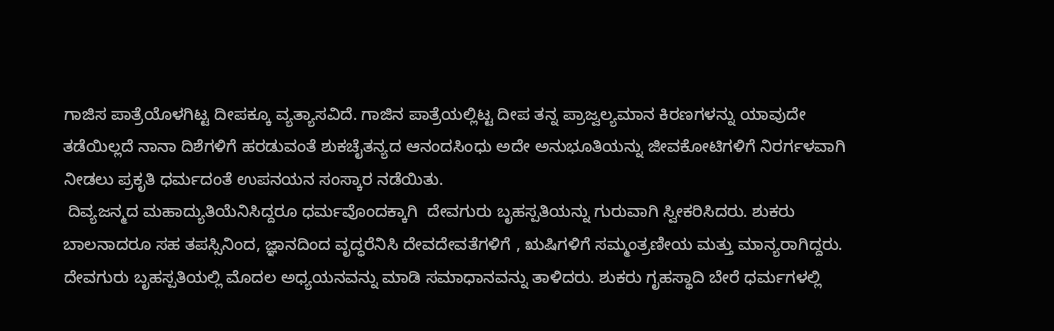ಗಾಜಿಸ ಪಾತ್ರೆಯೊಳಗಿಟ್ಟ ದೀಪಕ್ಕೂ ವ್ಯತ್ಯಾಸವಿದೆ. ಗಾಜಿನ ಪಾತ್ರೆಯಲ್ಲಿಟ್ಟ ದೀಪ ತನ್ನ ಪ್ರಾಜ್ವಲ್ಯಮಾನ ಕಿರಣಗಳನ್ನು ಯಾವುದೇ ತಡೆಯಿಲ್ಲದೆ ನಾನಾ ದಿಶೆಗಳಿಗೆ ಹರಡುವಂತೆ ಶುಕಚೈತನ್ಯದ ಆನಂದಸಿಂಧು ಅದೇ ಅನುಭೂತಿಯನ್ನು ಜೀವಕೋಟಿಗಳಿಗೆ ನಿರರ್ಗಳವಾಗಿ ನೀಡಲು ಪ್ರಕೃತಿ ಧರ್ಮದಂತೆ ಉಪನಯನ ಸಂಸ್ಕಾರ ನಡೆಯಿತು.
 ದಿವ್ಯಜನ್ಮದ ಮಹಾದ್ಯುತಿಯೆನಿಸಿದ್ದರೂ ಧರ್ಮವೊಂದಕ್ಕಾಗಿ  ದೇವಗುರು ಬೃಹಸ್ಪತಿಯನ್ನು ಗುರುವಾಗಿ ಸ್ವೀಕರಿಸಿದರು. ಶುಕರು ಬಾಲನಾದರೂ ಸಹ ತಪಸ್ಸಿನಿಂದ, ಜ್ಞಾನದಿಂದ ವೃದ್ಧರೆನಿಸಿ ದೇವದೇವತೆಗಳಿಗೆ , ಋಷಿಗಳಿಗೆ ಸಮ್ಮಂತ್ರಣೀಯ ಮತ್ತು ಮಾನ್ಯರಾಗಿದ್ದರು. ದೇವಗುರು ಬೃಹಸ್ಪತಿಯಲ್ಲಿ ಮೊದಲ ಅಧ್ಯಯನವನ್ನು ಮಾಡಿ ಸಮಾಧಾನವನ್ನು ತಾಳಿದರು. ಶುಕರು ಗೃಹಸ್ಥಾದಿ ಬೇರೆ ಧರ್ಮಗಳಲ್ಲಿ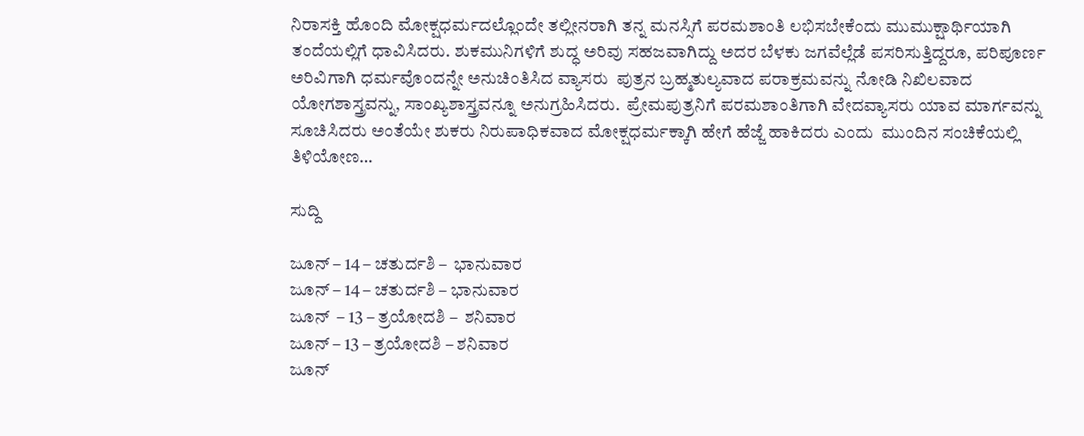ನಿರಾಸಕ್ತಿ ಹೊಂದಿ ಮೋಕ್ಷಧರ್ಮದಲ್ಲೊಂದೇ ತಲ್ಲೀನರಾಗಿ ತನ್ನ ಮನಸ್ಸಿಗೆ ಪರಮಶಾಂತಿ ಲಭಿಸಬೇಕೆಂದು ಮುಮುಕ್ಷಾರ್ಥಿಯಾಗಿ ತಂದೆಯಲ್ಲಿಗೆ ಧಾವಿಸಿದರು. ಶುಕಮುನಿಗಳಿಗೆ ಶುದ್ಧ ಅರಿವು ಸಹಜವಾಗಿದ್ದು ಅದರ ಬೆಳಕು ಜಗವೆಲ್ಲೆಡೆ ಪಸರಿಸುತ್ತಿದ್ದರೂ, ಪರಿಪೂರ್ಣ ಅರಿವಿಗಾಗಿ ಧರ್ಮವೊಂದನ್ನೇ ಅನುಚಿಂತಿಸಿದ ವ್ಯಾಸರು  ಪುತ್ರನ ಬ್ರಹ್ಮತುಲ್ಯವಾದ ಪರಾಕ್ರಮವನ್ನು ನೋಡಿ ನಿಖಿಲವಾದ ಯೋಗಶಾಸ್ತ್ರವನ್ನು, ಸಾಂಖ್ಯಶಾಸ್ತ್ರವನ್ನೂ ಅನುಗ್ರಹಿಸಿದರು.  ಪ್ರೇಮಪುತ್ರನಿಗೆ ಪರಮಶಾಂತಿಗಾಗಿ ವೇದವ್ಯಾಸರು ಯಾವ ಮಾರ್ಗವನ್ನು ಸೂಚಿಸಿದರು ಅಂತೆಯೇ ಶುಕರು ನಿರುಪಾಧಿಕವಾದ ಮೋಕ್ಷಧರ್ಮಕ್ಕಾಗಿ ಹೇಗೆ ಹೆಜ್ಜೆ ಹಾಕಿದರು ಎಂದು  ಮುಂದಿನ ಸಂಚಿಕೆಯಲ್ಲಿ ತಿಳಿಯೋಣ…

ಸುದ್ದಿ

ಜೂನ್ – 14 – ಚತುರ್ದಶಿ –  ಭಾನುವಾರ
ಜೂನ್ – 14 – ಚತುರ್ದಶಿ – ಭಾನುವಾರ
ಜೂನ್  – 13 – ತ್ರಯೋದಶಿ –  ಶನಿವಾರ
ಜೂನ್ – 13 – ತ್ರಯೋದಶಿ – ಶನಿವಾರ
ಜೂನ್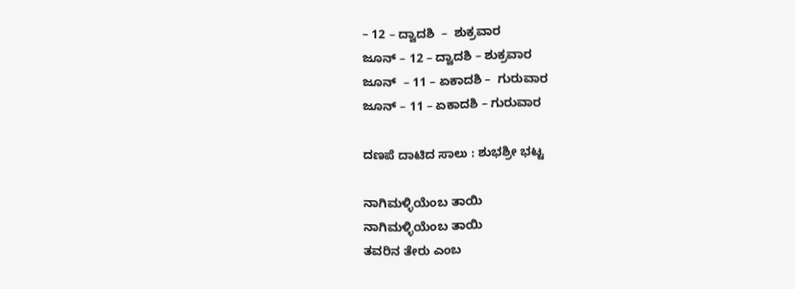– 12 – ದ್ವಾದಶಿ  –  ಶುಕ್ರವಾರ
ಜೂನ್ – 12 – ದ್ವಾದಶಿ – ಶುಕ್ರವಾರ
ಜೂನ್  – 11 – ಏಕಾದಶಿ –  ಗುರುವಾರ
ಜೂನ್ – 11 – ಏಕಾದಶಿ – ಗುರುವಾರ

ದಣಪೆ ದಾಟಿದ ಸಾಲು : ಶುಭಶ್ರೀ ಭಟ್ಟ

ನಾಗಿಮಳ್ಳಿಯೆಂಬ ತಾಯಿ
ನಾಗಿಮಳ್ಳಿಯೆಂಬ ತಾಯಿ
ತವರಿನ ತೇರು ಎಂಬ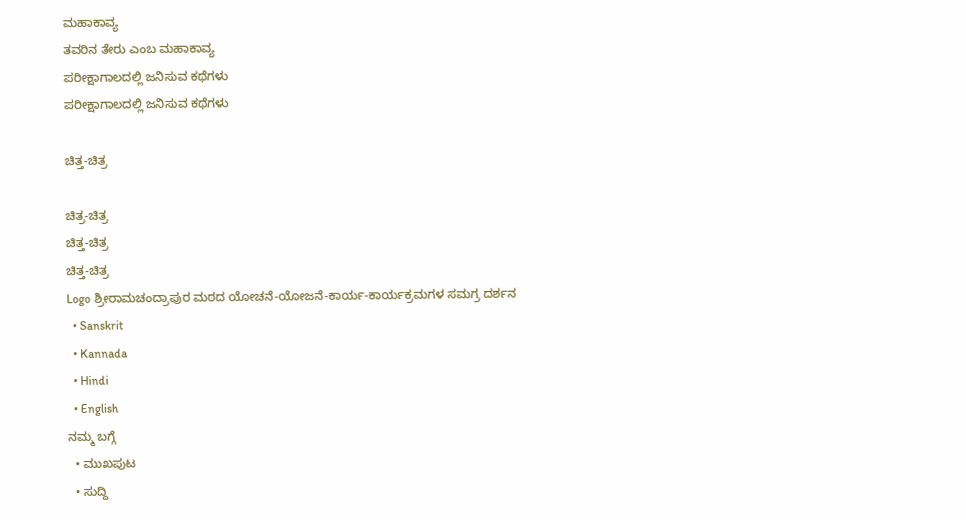ಮಹಾಕಾವ್ಯ
ತವರಿನ ತೇರು ಎಂಬ ಮಹಾಕಾವ್ಯ
ಪರೀಕ್ಷಾಗಾಲದಲ್ಲಿ ಜನಿಸುವ ಕಥೆಗಳು
ಪರೀಕ್ಷಾಗಾಲದಲ್ಲಿ ಜನಿಸುವ ಕಥೆಗಳು

ಚಿತ್ತ-ಚಿತ್ರ

ಚಿತ್ರ-ಚಿತ್ರ
ಚಿತ್ತ-ಚಿತ್ರ
ಚಿತ್ತ-ಚಿತ್ರ
Logo ಶ್ರೀರಾಮಚಂದ್ರಾಪುರ ಮಠದ ಯೋಚನೆ-ಯೋಜನೆ-ಕಾರ್ಯ-ಕಾರ್ಯಕ್ರಮಗಳ ಸಮಗ್ರ ದರ್ಶನ
  • Sanskrit
  • Kannada
  • Hindi
  • English
ನಮ್ಮ ಬಗ್ಗೆ
  • ಮುಖಪುಟ
  • ಸುದ್ದಿ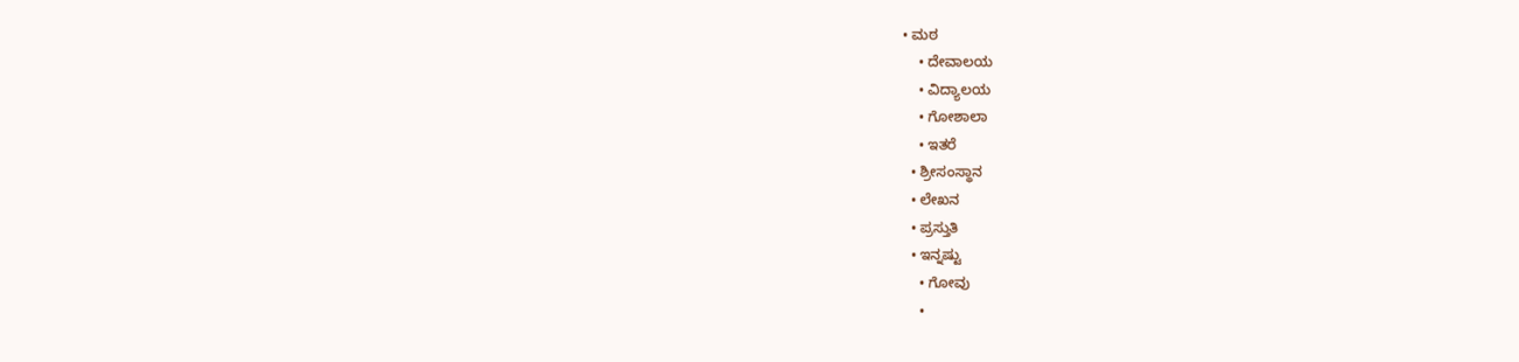• ಮಠ
    • ದೇವಾಲಯ
    • ವಿದ್ಯಾಲಯ
    • ಗೋಶಾಲಾ
    • ಇತರೆ
  • ಶ್ರೀಸಂಸ್ಥಾನ
  • ಲೇಖನ
  • ಪ್ರಸ್ತುತಿ
  • ಇನ್ನಷ್ಟು
    • ಗೋವು
    •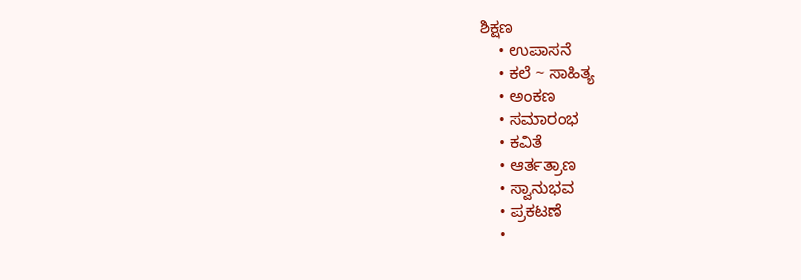ಶಿಕ್ಷಣ
    • ಉಪಾಸನೆ
    • ಕಲೆ ~ ಸಾಹಿತ್ಯ
    • ಅಂಕಣ
    • ಸಮಾರಂಭ
    • ಕವಿತೆ
    • ಆರ್ತತ್ರಾಣ
    • ಸ್ವಾನುಭವ
    • ಪ್ರಕಟಣೆ
    •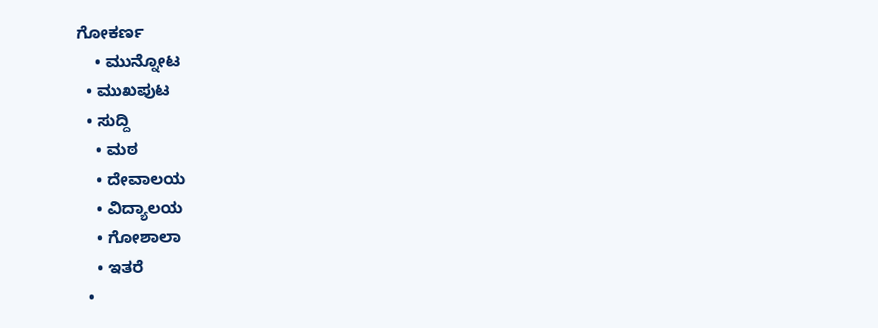ಗೋಕರ್ಣ
    • ಮುನ್ನೋಟ
  • ಮುಖಪುಟ
  • ಸುದ್ದಿ
    • ಮಠ
    • ದೇವಾಲಯ
    • ವಿದ್ಯಾಲಯ
    • ಗೋಶಾಲಾ
    • ಇತರೆ
  •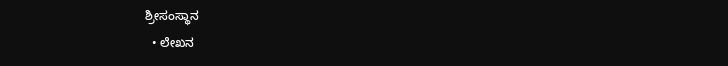ಶ್ರೀಸಂಸ್ಥಾನ
  • ಲೇಖನ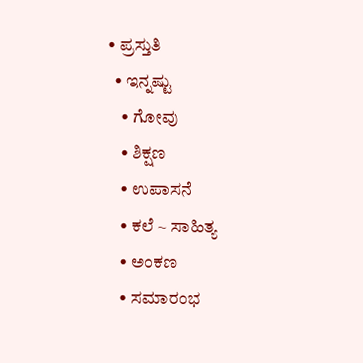• ಪ್ರಸ್ತುತಿ
  • ಇನ್ನಷ್ಟು
    • ಗೋವು
    • ಶಿಕ್ಷಣ
    • ಉಪಾಸನೆ
    • ಕಲೆ ~ ಸಾಹಿತ್ಯ
    • ಅಂಕಣ
    • ಸಮಾರಂಭ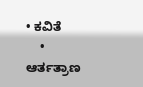• ಕವಿತೆ
    • ಆರ್ತತ್ರಾಣ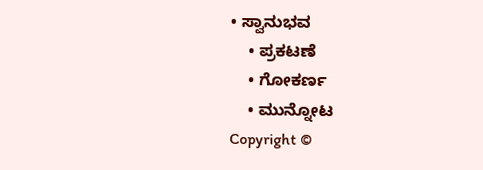• ಸ್ವಾನುಭವ
    • ಪ್ರಕಟಣೆ
    • ಗೋಕರ್ಣ
    • ಮುನ್ನೋಟ
Copyright ©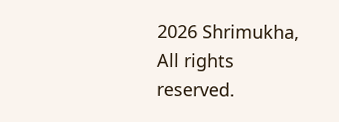2026 Shrimukha, All rights reserved.